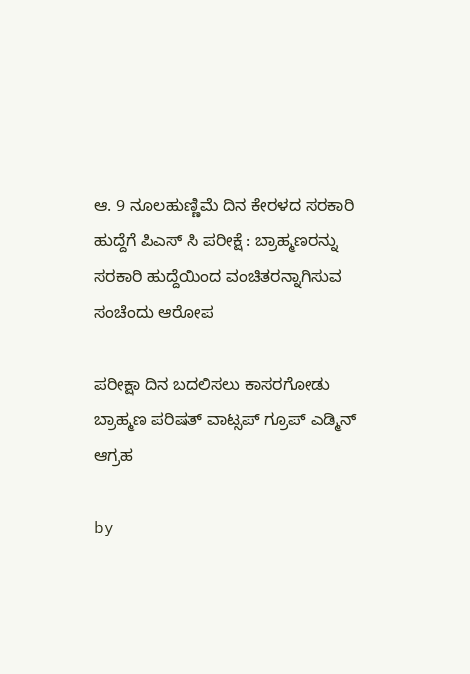ಆ. 9 ನೂಲಹುಣ್ಣಿಮೆ ದಿನ ಕೇರಳದ ಸರಕಾರಿ ಹುದ್ದೆಗೆ ಪಿಎಸ್ ಸಿ ಪರೀಕ್ಷೆ : ಬ್ರಾಹ್ಮಣರನ್ನು ಸರಕಾರಿ ಹುದ್ದೆಯಿಂದ ವಂಚಿತರನ್ನಾಗಿಸುವ ಸಂಚೆಂದು ಆರೋಪ

ಪರೀಕ್ಷಾ ದಿನ ಬದಲಿಸಲು ಕಾಸರಗೋಡು ಬ್ರಾಹ್ಮಣ ಪರಿಷತ್ ವಾಟ್ಸಪ್ ಗ್ರೂಪ್ ಎಡ್ಮಿನ್ ಆಗ್ರಹ

by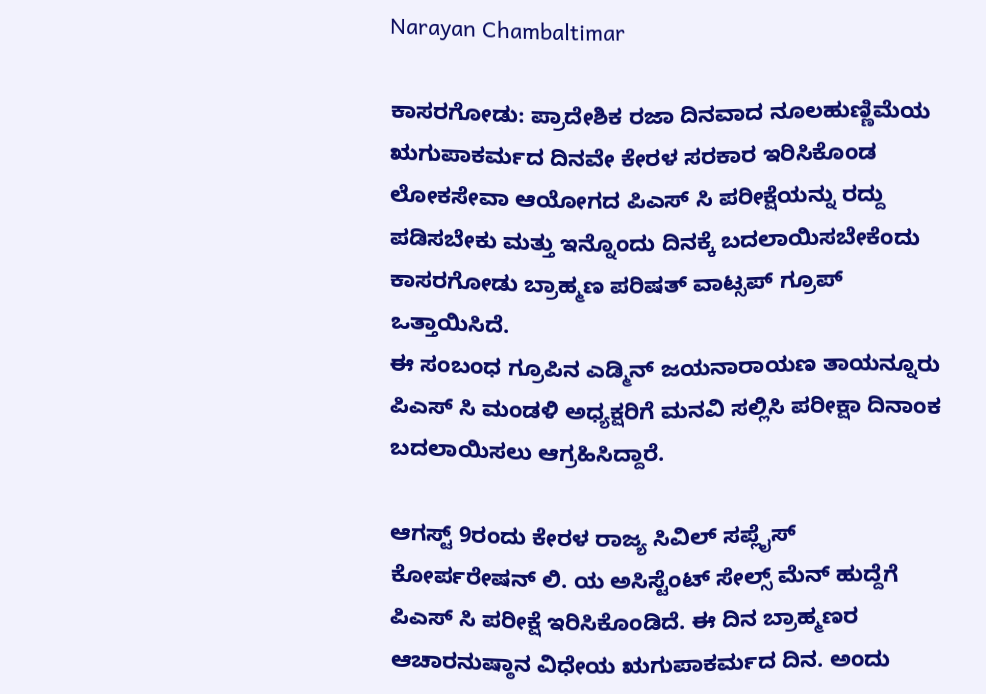Narayan Chambaltimar

ಕಾಸರಗೋಡು: ಪ್ರಾದೇಶಿಕ ರಜಾ ದಿನವಾದ ನೂಲಹುಣ್ಣಿಮೆಯ ಋಗುಪಾಕರ್ಮದ ದಿನವೇ ಕೇರಳ ಸರಕಾರ ಇರಿಸಿಕೊಂಡ ಲೋಕಸೇವಾ ಆಯೋಗದ ಪಿಎಸ್ ಸಿ ಪರೀಕ್ಷೆಯನ್ನು ರದ್ದು ಪಡಿಸಬೇಕು ಮತ್ತು ಇನ್ನೊಂದು ದಿನಕ್ಕೆ ಬದಲಾಯಿಸಬೇಕೆಂದು ಕಾಸರಗೋಡು ಬ್ರಾಹ್ಮಣ ಪರಿಷತ್ ವಾಟ್ಸಪ್ ಗ್ರೂಪ್ ಒತ್ತಾಯಿಸಿದೆ.
ಈ ಸಂಬಂಧ ಗ್ರೂಪಿನ ಎಡ್ಮಿನ್ ಜಯನಾರಾಯಣ ತಾಯನ್ನೂರು ಪಿಎಸ್ ಸಿ ಮಂಡಳಿ ಅಧ್ಯಕ್ಷರಿಗೆ ಮನವಿ ಸಲ್ಲಿಸಿ ಪರೀಕ್ಷಾ ದಿನಾಂಕ ಬದಲಾಯಿಸಲು ಆಗ್ರಹಿಸಿದ್ದಾರೆ.

ಆಗಸ್ಟ್ 9ರಂದು ಕೇರಳ ರಾಜ್ಯ ಸಿವಿಲ್ ಸಪ್ಲೈಸ್ ಕೋರ್ಪರೇಷನ್ ಲಿ. ಯ ಅಸಿಸ್ಟೆಂಟ್ ಸೇಲ್ಸ್ ಮೆನ್ ಹುದ್ದೆಗೆ ಪಿಎಸ್ ಸಿ ಪರೀಕ್ಷೆ ಇರಿಸಿಕೊಂಡಿದೆ. ಈ ದಿನ ಬ್ರಾಹ್ಮಣರ ಆಚಾರನುಷ್ಠಾನ ವಿಧೇಯ ಋಗುಪಾಕರ್ಮದ ದಿನ. ಅಂದು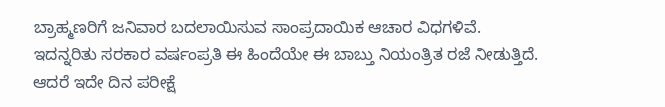ಬ್ರಾಹ್ಮಣರಿಗೆ ಜನಿವಾರ ಬದಲಾಯಿಸುವ ಸಾಂಪ್ರದಾಯಿಕ ಆಚಾರ ವಿಧಗಳಿವೆ. ಇದನ್ನರಿತು ಸರಕಾರ ವರ್ಷಂಪ್ರತಿ ಈ ಹಿಂದೆಯೇ ಈ ಬಾಬ್ತು ನಿಯಂತ್ರಿತ ರಜೆ ನೀಡುತ್ತಿದೆ.
ಆದರೆ ಇದೇ ದಿನ ಪರೀಕ್ಷೆ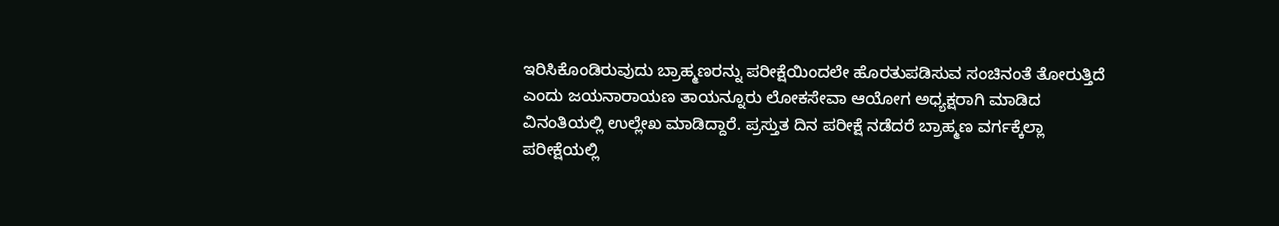ಇರಿಸಿಕೊಂಡಿರುವುದು ಬ್ರಾಹ್ಮಣರನ್ನು ಪರೀಕ್ಷೆಯಿಂದಲೇ ಹೊರತುಪಡಿಸುವ ಸಂಚಿನಂತೆ ತೋರುತ್ತಿದೆ ಎಂದು ಜಯನಾರಾಯಣ ತಾಯನ್ನೂರು ಲೋಕಸೇವಾ ಆಯೋಗ ಅಧ್ಯಕ್ಷರಾಗಿ ಮಾಡಿದ ವಿನಂತಿಯಲ್ಲಿ ಉಲ್ಲೇಖ ಮಾಡಿದ್ದಾರೆ. ಪ್ರಸ್ತುತ ದಿನ ಪರೀಕ್ಷೆ ನಡೆದರೆ ಬ್ರಾಹ್ಮಣ ವರ್ಗಕ್ಕೆಲ್ಲಾ ಪರೀಕ್ಷೆಯಲ್ಲಿ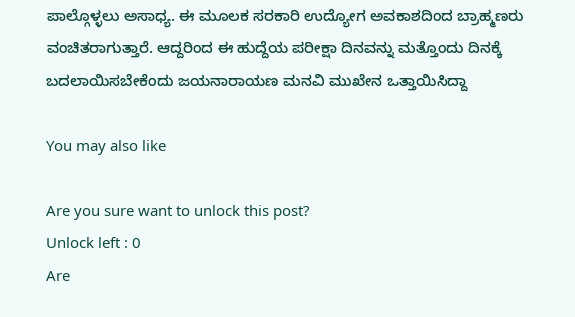ಪಾಲ್ಗೊಳ್ಳಲು ಅಸಾಧ್ಯ. ಈ ಮೂಲಕ ಸರಕಾರಿ ಉದ್ಯೋಗ ಅವಕಾಶದಿಂದ ಬ್ರಾಹ್ಮಣರು ವಂಚಿತರಾಗುತ್ತಾರೆ. ಆದ್ದರಿಂದ ಈ ಹುದ್ದೆಯ ಪರೀಕ್ಷಾ ದಿನವನ್ನು ಮತ್ತೊಂದು ದಿನಕ್ಕೆ ಬದಲಾಯಿಸಬೇಕೆಂದು ಜಯನಾರಾಯಣ ಮನವಿ ಮುಖೇನ ಒತ್ತಾಯಿಸಿದ್ದಾ

You may also like

Are you sure want to unlock this post?
Unlock left : 0
Are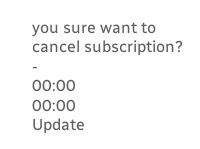you sure want to cancel subscription?
-
00:00
00:00
Update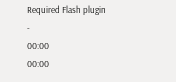Required Flash plugin
-
00:00
00:00